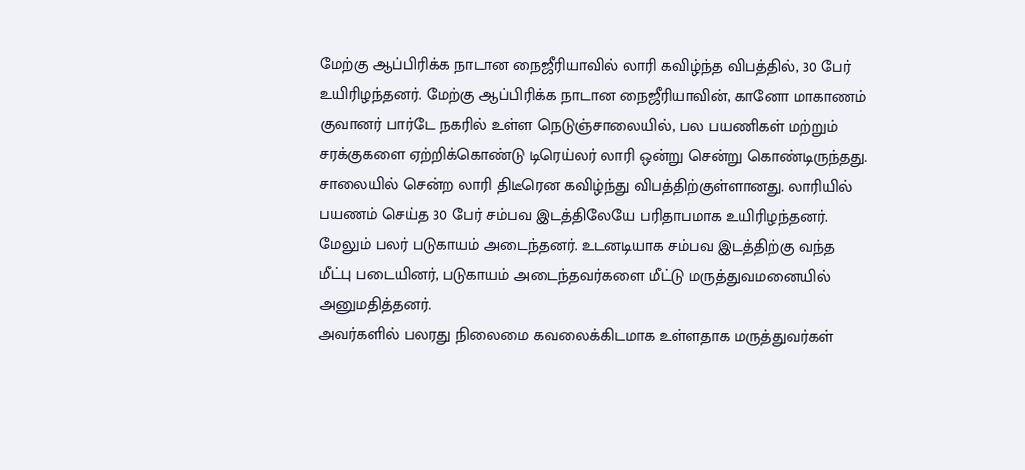மேற்கு ஆப்பிரிக்க நாடான நைஜீரியாவில் லாரி கவிழ்ந்த விபத்தில், 30 பேர் உயிரிழந்தனர். மேற்கு ஆப்பிரிக்க நாடான நைஜீரியாவின், கானோ மாகாணம் குவானர் பார்டே நகரில் உள்ள நெடுஞ்சாலையில், பல பயணிகள் மற்றும் சரக்குகளை ஏற்றிக்கொண்டு டிரெய்லர் லாரி ஒன்று சென்று கொண்டிருந்தது.
சாலையில் சென்ற லாரி திடீரென கவிழ்ந்து விபத்திற்குள்ளானது. லாரியில் பயணம் செய்த 30 பேர் சம்பவ இடத்திலேயே பரிதாபமாக உயிரிழந்தனர். மேலும் பலர் படுகாயம் அடைந்தனர். உடனடியாக சம்பவ இடத்திற்கு வந்த மீட்பு படையினர், படுகாயம் அடைந்தவர்களை மீட்டு மருத்துவமனையில் அனுமதித்தனர்.
அவர்களில் பலரது நிலைமை கவலைக்கிடமாக உள்ளதாக மருத்துவர்கள்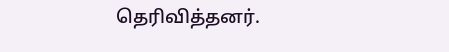தெரிவித்தனர்.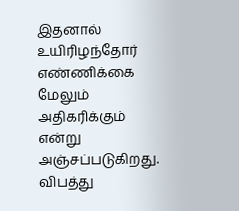இதனால் உயிரிழந்தோர் எண்ணிக்கை மேலும் அதிகரிக்கும் என்று அஞ்சப்படுகிறது.
விபத்து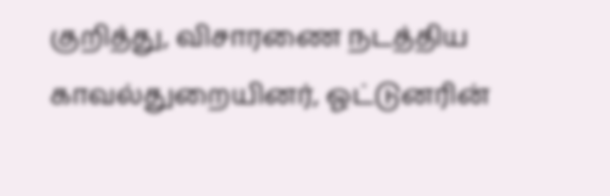குறித்து, விசாரணை நடத்திய காவல்துறையினர், ஓட்டுனரின்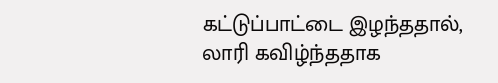கட்டுப்பாட்டை இழந்ததால், லாரி கவிழ்ந்ததாக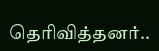தெரிவித்தனர்..